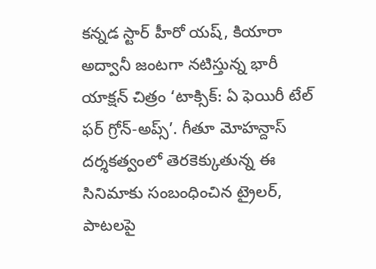కన్నడ స్టార్ హీరో యష్, కియారా అద్వానీ జంటగా నటిస్తున్న భారీ యాక్షన్ చిత్రం ‘టాక్సిక్: ఏ ఫెయిరీ టేల్ ఫర్ గ్రోన్-అప్స్’. గీతూ మోహన్దాస్ దర్శకత్వంలో తెరకెక్కుతున్న ఈ సినిమాకు సంబంధించిన ట్రైలర్, పాటలపై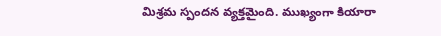మిశ్రమ స్పందన వ్యక్తమైంది. ముఖ్యంగా కియారా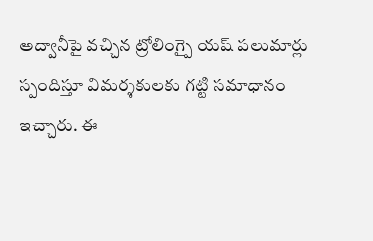అద్వానీపై వచ్చిన ట్రోలింగ్పై యష్ పలుమార్లు స్పందిస్తూ విమర్శకులకు గట్టి సమాధానం ఇచ్చారు. ఈ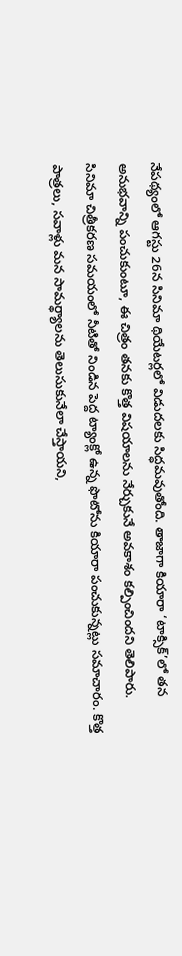నేపథ్యంలో ఆగస్టు 26న సినిమా థియేటర్లలో విడుదలకు సిద్ధమవుతోంది. తాజాగా కియారా ‘టాక్సిక్’లో తన అనుభవాన్ని పంచుకుంటూ, ఈ చిత్రం తనకు కొత్త విషయాలను నేర్చుకునే అవకాశం కల్పించిందని తెలిపారు.
సినిమా చిత్రీకరణ సమయంలో నీటితో నిండిన పెద్ద ట్యాంక్లో ఉన్న ఫొటోను కియారా పంచుకున్నట్లు సమాచారం. కొత్త పాత్రలు, సవాళ్లు మన సామర్థ్యాలను తెలుసుకునేలా చేస్తాయని,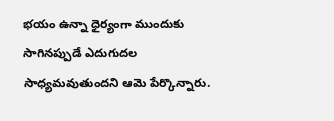భయం ఉన్నా ధైర్యంగా ముందుకు సాగినప్పుడే ఎదుగుదల సాధ్యమవుతుందని ఆమె పేర్కొన్నారు.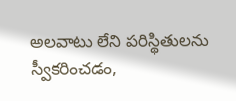అలవాటు లేని పరిస్థితులను స్వీకరించడం,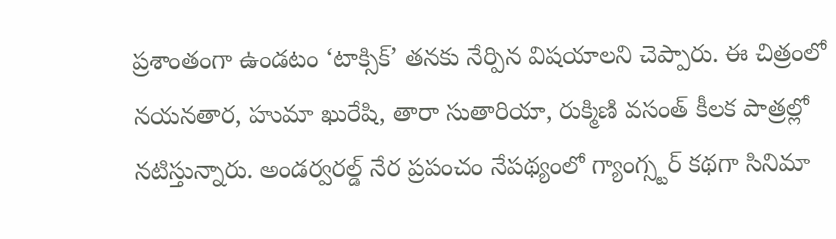ప్రశాంతంగా ఉండటం ‘టాక్సిక్’ తనకు నేర్పిన విషయాలని చెప్పారు. ఈ చిత్రంలో నయనతార, హుమా ఖురేషి, తారా సుతారియా, రుక్మిణి వసంత్ కీలక పాత్రల్లో నటిస్తున్నారు. అండర్వరల్డ్ నేర ప్రపంచం నేపథ్యంలో గ్యాంగ్స్టర్ కథగా సినిమా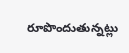రూపొందుతున్నట్లు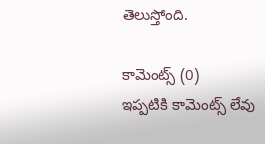తెలుస్తోంది.

కామెంట్స్ (0)
ఇప్పటికి కామెంట్స్ లేవు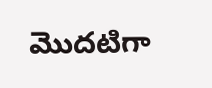మొదటిగా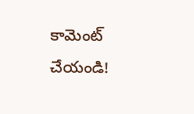కామెంట్ చేయండి!